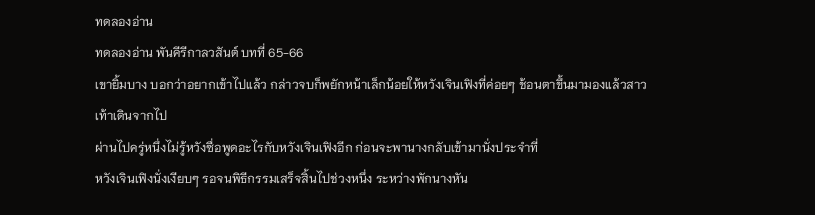ทดลองอ่าน
ทดลองอ่าน พันคีรีกาลวสันต์ บทที่ 65-66
เขายิ้มบาง บอกว่าอยากเข้าไปแล้ว กล่าวจบก็พยักหน้าเล็กน้อยให้หวังเจินเฟิงที่ค่อยๆ ช้อนตาขึ้นมามองแล้วสาวเท้าเดินจากไป
ผ่านไปครู่หนึ่งไม่รู้หวังซื่อพูดอะไรกับหวังเจินเฟิงอีก ก่อนจะพานางกลับเข้ามานั่งประจำที่
หวังเจินเฟิงนั่งเงียบๆ รอจนพิธีกรรมเสร็จสิ้นไปช่วงหนึ่ง ระหว่างพักนางหัน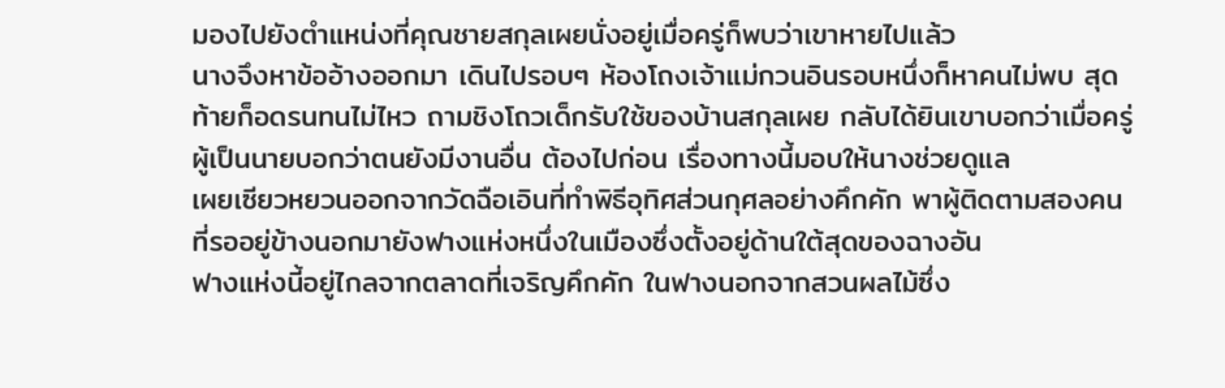มองไปยังตำแหน่งที่คุณชายสกุลเผยนั่งอยู่เมื่อครู่ก็พบว่าเขาหายไปแล้ว
นางจึงหาข้ออ้างออกมา เดินไปรอบๆ ห้องโถงเจ้าแม่กวนอินรอบหนึ่งก็หาคนไม่พบ สุดท้ายก็อดรนทนไม่ไหว ถามชิงโถวเด็กรับใช้ของบ้านสกุลเผย กลับได้ยินเขาบอกว่าเมื่อครู่ผู้เป็นนายบอกว่าตนยังมีงานอื่น ต้องไปก่อน เรื่องทางนี้มอบให้นางช่วยดูแล
เผยเซียวหยวนออกจากวัดฉือเอินที่ทำพิธีอุทิศส่วนกุศลอย่างคึกคัก พาผู้ติดตามสองคนที่รออยู่ข้างนอกมายังฟางแห่งหนึ่งในเมืองซึ่งตั้งอยู่ด้านใต้สุดของฉางอัน
ฟางแห่งนี้อยู่ไกลจากตลาดที่เจริญคึกคัก ในฟางนอกจากสวนผลไม้ซึ่ง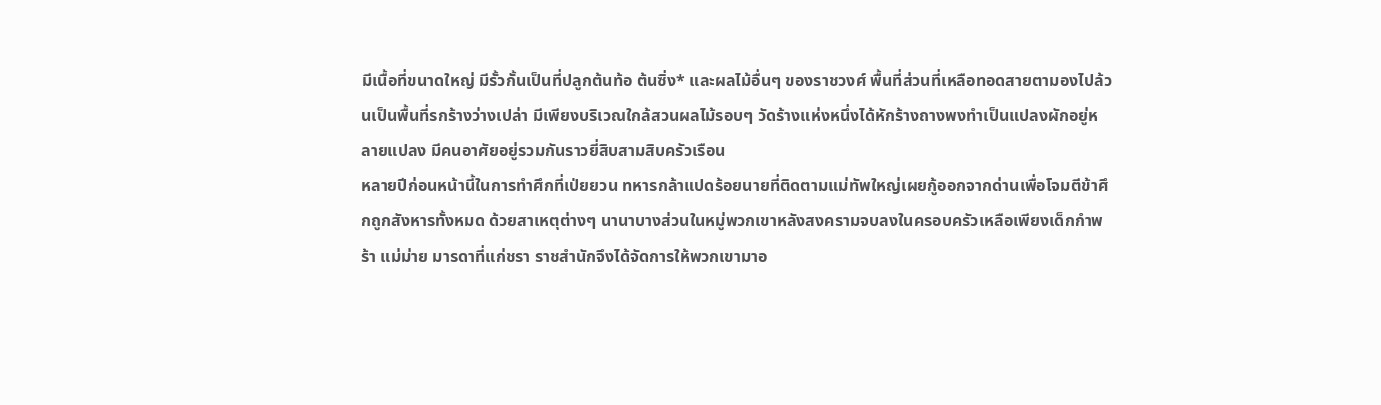มีเนื้อที่ขนาดใหญ่ มีรั้วกั้นเป็นที่ปลูกต้นท้อ ต้นซิ่ง* และผลไม้อื่นๆ ของราชวงศ์ พื้นที่ส่วนที่เหลือทอดสายตามองไปล้วนเป็นพื้นที่รกร้างว่างเปล่า มีเพียงบริเวณใกล้สวนผลไม้รอบๆ วัดร้างแห่งหนึ่งได้หักร้างถางพงทำเป็นแปลงผักอยู่หลายแปลง มีคนอาศัยอยู่รวมกันราวยี่สิบสามสิบครัวเรือน
หลายปีก่อนหน้านี้ในการทำศึกที่เป่ยยวน ทหารกล้าแปดร้อยนายที่ติดตามแม่ทัพใหญ่เผยกู้ออกจากด่านเพื่อโจมตีข้าศึกถูกสังหารทั้งหมด ด้วยสาเหตุต่างๆ นานาบางส่วนในหมู่พวกเขาหลังสงครามจบลงในครอบครัวเหลือเพียงเด็กกำพร้า แม่ม่าย มารดาที่แก่ชรา ราชสำนักจึงได้จัดการให้พวกเขามาอ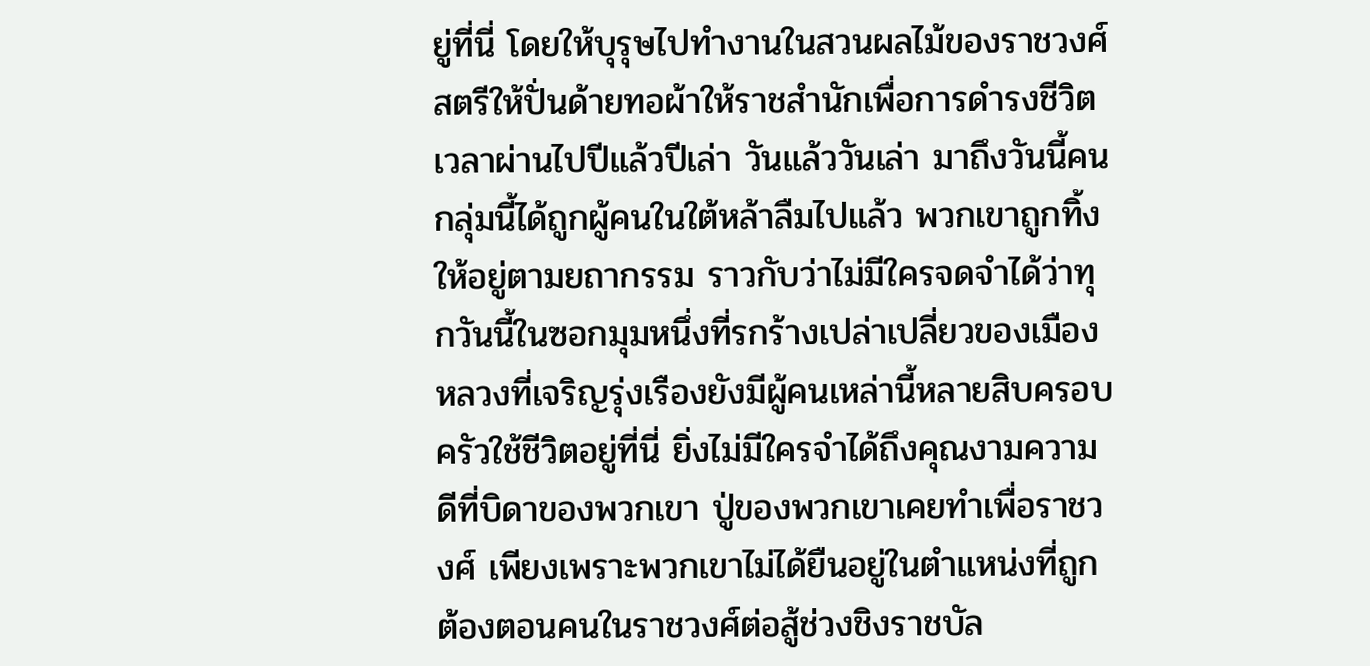ยู่ที่นี่ โดยให้บุรุษไปทำงานในสวนผลไม้ของราชวงศ์ สตรีให้ปั่นด้ายทอผ้าให้ราชสำนักเพื่อการดำรงชีวิต
เวลาผ่านไปปีแล้วปีเล่า วันแล้ววันเล่า มาถึงวันนี้คนกลุ่มนี้ได้ถูกผู้คนในใต้หล้าลืมไปแล้ว พวกเขาถูกทิ้งให้อยู่ตามยถากรรม ราวกับว่าไม่มีใครจดจำได้ว่าทุกวันนี้ในซอกมุมหนึ่งที่รกร้างเปล่าเปลี่ยวของเมืองหลวงที่เจริญรุ่งเรืองยังมีผู้คนเหล่านี้หลายสิบครอบครัวใช้ชีวิตอยู่ที่นี่ ยิ่งไม่มีใครจำได้ถึงคุณงามความดีที่บิดาของพวกเขา ปู่ของพวกเขาเคยทำเพื่อราชวงศ์ เพียงเพราะพวกเขาไม่ได้ยืนอยู่ในตำแหน่งที่ถูกต้องตอนคนในราชวงศ์ต่อสู้ช่วงชิงราชบัล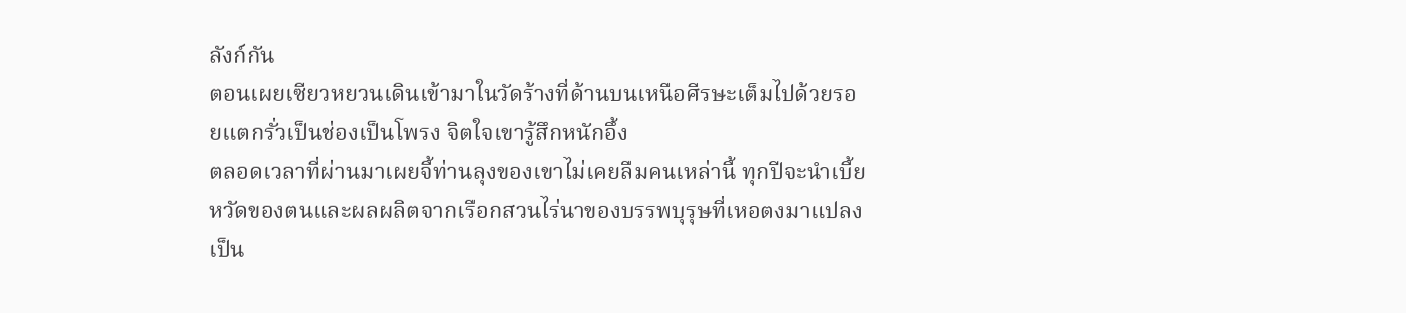ลังก์กัน
ตอนเผยเซียวหยวนเดินเข้ามาในวัดร้างที่ด้านบนเหนือศีรษะเต็มไปด้วยรอยแตกรั่วเป็นช่องเป็นโพรง จิตใจเขารู้สึกหนักอึ้ง
ตลอดเวลาที่ผ่านมาเผยจี้ท่านลุงของเขาไม่เคยลืมคนเหล่านี้ ทุกปีจะนำเบี้ยหวัดของตนและผลผลิตจากเรือกสวนไร่นาของบรรพบุรุษที่เหอตงมาแปลงเป็น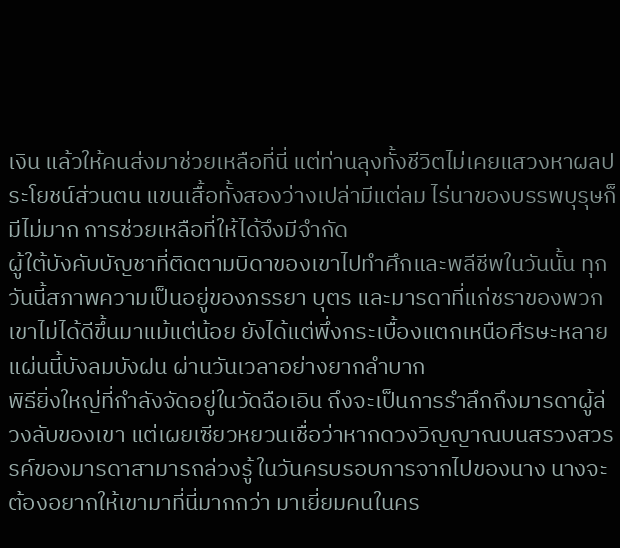เงิน แล้วให้คนส่งมาช่วยเหลือที่นี่ แต่ท่านลุงทั้งชีวิตไม่เคยแสวงหาผลประโยชน์ส่วนตน แขนเสื้อทั้งสองว่างเปล่ามีแต่ลม ไร่นาของบรรพบุรุษก็มีไม่มาก การช่วยเหลือที่ให้ได้จึงมีจำกัด
ผู้ใต้บังคับบัญชาที่ติดตามบิดาของเขาไปทำศึกและพลีชีพในวันนั้น ทุกวันนี้สภาพความเป็นอยู่ของภรรยา บุตร และมารดาที่แก่ชราของพวกเขาไม่ได้ดีขึ้นมาแม้แต่น้อย ยังได้แต่พึ่งกระเบื้องแตกเหนือศีรษะหลายแผ่นนี้บังลมบังฝน ผ่านวันเวลาอย่างยากลำบาก
พิธียิ่งใหญ่ที่กำลังจัดอยู่ในวัดฉือเอิน ถึงจะเป็นการรำลึกถึงมารดาผู้ล่วงลับของเขา แต่เผยเซียวหยวนเชื่อว่าหากดวงวิญญาณบนสรวงสวรรค์ของมารดาสามารถล่วงรู้ ในวันครบรอบการจากไปของนาง นางจะต้องอยากให้เขามาที่นี่มากกว่า มาเยี่ยมคนในคร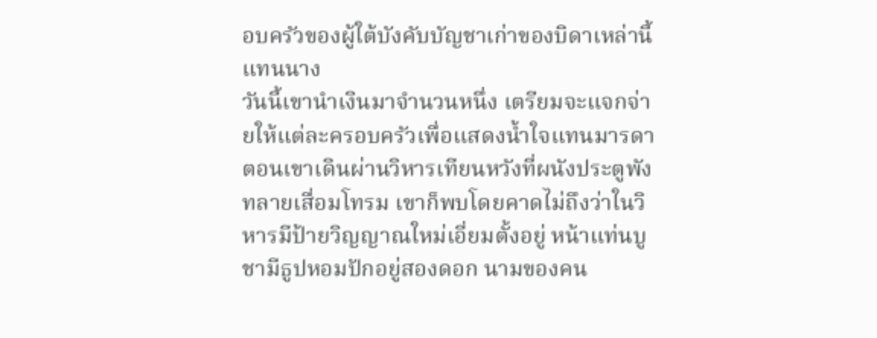อบครัวของผู้ใต้บังคับบัญชาเก่าของบิดาเหล่านี้แทนนาง
วันนี้เขานำเงินมาจำนวนหนึ่ง เตรียมจะแจกจ่ายให้แต่ละครอบครัวเพื่อแสดงน้ำใจแทนมารดา ตอนเขาเดินผ่านวิหารเทียนหวังที่ผนังประตูพังทลายเสื่อมโทรม เขาก็พบโดยคาดไม่ถึงว่าในวิหารมีป้ายวิญญาณใหม่เอี่ยมตั้งอยู่ หน้าแท่นบูชามีธูปหอมปักอยู่สองดอก นามของคน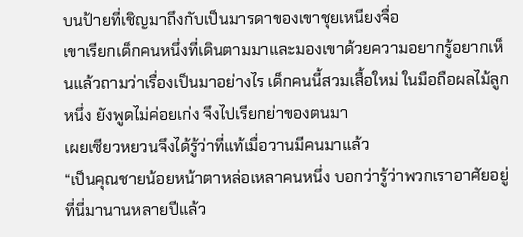บนป้ายที่เชิญมาถึงกับเป็นมารดาของเขาชุยเหนียงจื่อ
เขาเรียกเด็กคนหนึ่งที่เดินตามมาและมองเขาด้วยความอยากรู้อยากเห็นแล้วถามว่าเรื่องเป็นมาอย่างไร เด็กคนนี้สวมเสื้อใหม่ ในมือถือผลไม้ลูกหนึ่ง ยังพูดไม่ค่อยเก่ง จึงไปเรียกย่าของตนมา
เผยเซียวหยวนจึงได้รู้ว่าที่แท้เมื่อวานมีคนมาแล้ว
“เป็นคุณชายน้อยหน้าตาหล่อเหลาคนหนึ่ง บอกว่ารู้ว่าพวกเราอาศัยอยู่ที่นี่มานานหลายปีแล้ว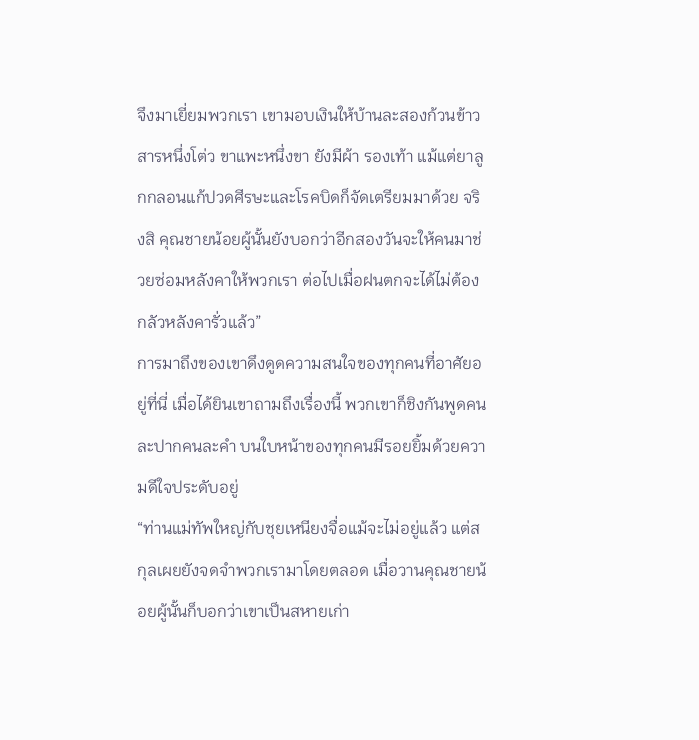จึงมาเยี่ยมพวกเรา เขามอบเงินให้บ้านละสองก้วนข้าวสารหนึ่งโต่ว ขาแพะหนึ่งขา ยังมีผ้า รองเท้า แม้แต่ยาลูกกลอนแก้ปวดศีรษะและโรคบิดก็จัดเตรียมมาด้วย จริงสิ คุณชายน้อยผู้นั้นยังบอกว่าอีกสองวันจะให้คนมาช่วยซ่อมหลังคาให้พวกเรา ต่อไปเมื่อฝนตกจะได้ไม่ต้องกลัวหลังคารั่วแล้ว”
การมาถึงของเขาดึงดูดความสนใจของทุกคนที่อาศัยอยู่ที่นี่ เมื่อได้ยินเขาถามถึงเรื่องนี้ พวกเขาก็ชิงกันพูดคนละปากคนละคำ บนใบหน้าของทุกคนมีรอยยิ้มด้วยความดีใจประดับอยู่
“ท่านแม่ทัพใหญ่กับชุยเหนียงจื่อแม้จะไม่อยู่แล้ว แต่สกุลเผยยังจดจำพวกเรามาโดยตลอด เมื่อวานคุณชายน้อยผู้นั้นก็บอกว่าเขาเป็นสหายเก่า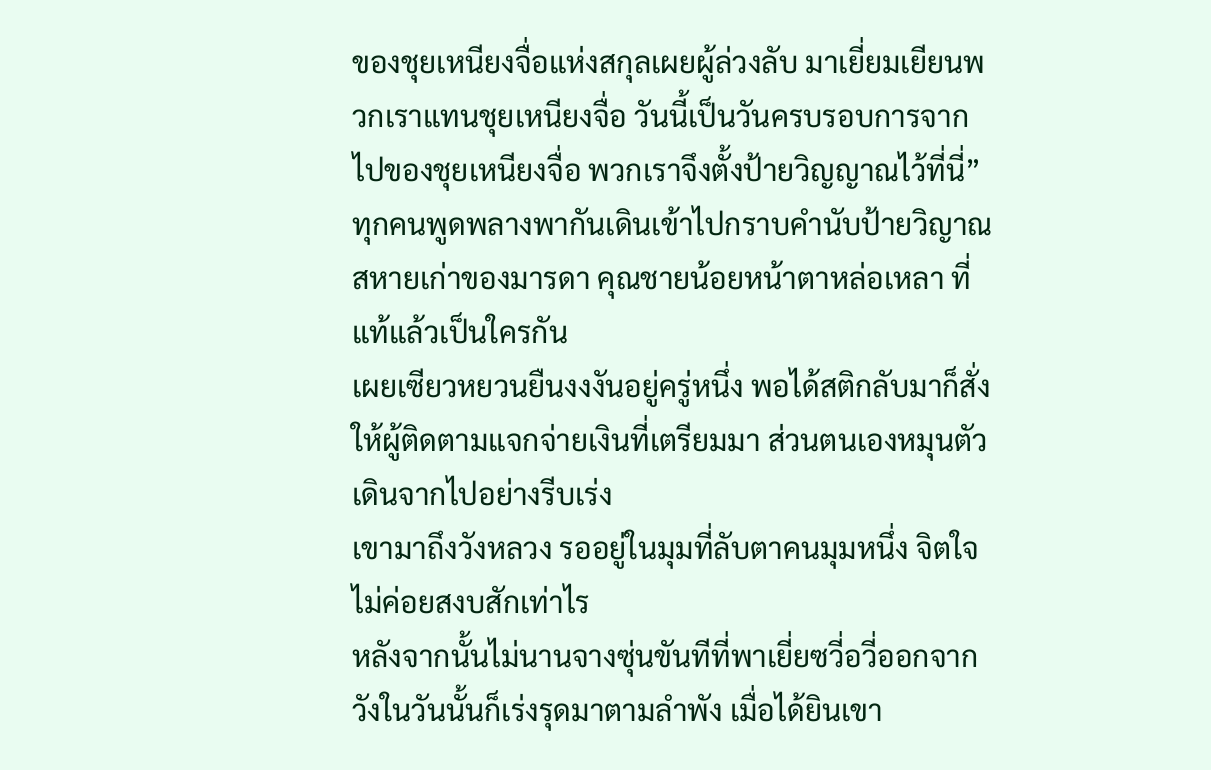ของชุยเหนียงจื่อแห่งสกุลเผยผู้ล่วงลับ มาเยี่ยมเยียนพวกเราแทนชุยเหนียงจื่อ วันนี้เป็นวันครบรอบการจากไปของชุยเหนียงจื่อ พวกเราจึงตั้งป้ายวิญญาณไว้ที่นี่”
ทุกคนพูดพลางพากันเดินเข้าไปกราบคำนับป้ายวิญาณ
สหายเก่าของมารดา คุณชายน้อยหน้าตาหล่อเหลา ที่แท้แล้วเป็นใครกัน
เผยเซียวหยวนยืนงงงันอยู่ครู่หนึ่ง พอได้สติกลับมาก็สั่งให้ผู้ติดตามแจกจ่ายเงินที่เตรียมมา ส่วนตนเองหมุนตัวเดินจากไปอย่างรีบเร่ง
เขามาถึงวังหลวง รออยู่ในมุมที่ลับตาคนมุมหนึ่ง จิตใจไม่ค่อยสงบสักเท่าไร
หลังจากนั้นไม่นานจางซุ่นขันทีที่พาเยี่ยซวี่อวี่ออกจากวังในวันนั้นก็เร่งรุดมาตามลำพัง เมื่อได้ยินเขา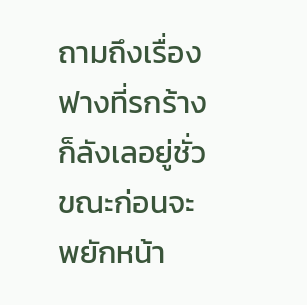ถามถึงเรื่องฟางที่รกร้างก็ลังเลอยู่ชั่วขณะก่อนจะพยักหน้า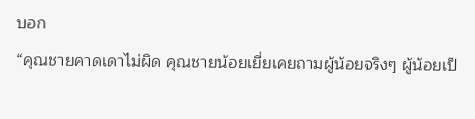บอก
“คุณชายคาดเดาไม่ผิด คุณชายน้อยเยี่ยเคยถามผู้น้อยจริงๆ ผู้น้อยเป็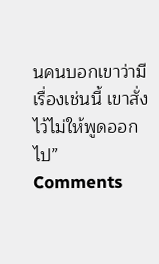นคนบอกเขาว่ามีเรื่องเช่นนี้ เขาสั่งไว้ไม่ให้พูดออกไป”
Comments